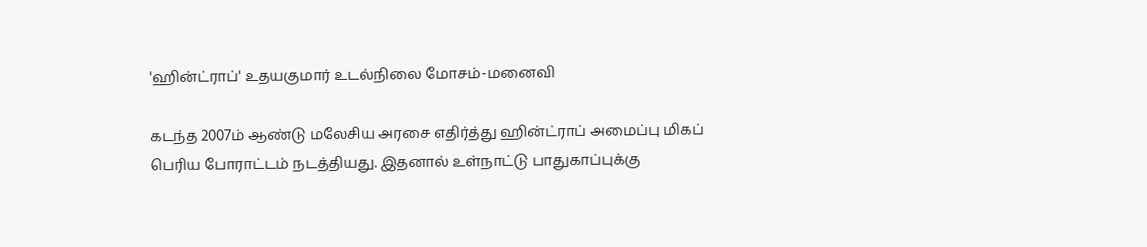'ஹின்ட்ராப்' உதயகுமார் உடல்நிலை மோசம்-மனைவி

கடந்த 2007ம் ஆண்டு மலேசிய அரசை எதிர்த்து ஹின்ட்ராப் அமைப்பு மிகப் பெரிய போராட்டம் நடத்தியது. இதனால் உள்நாட்டு பாதுகாப்புக்கு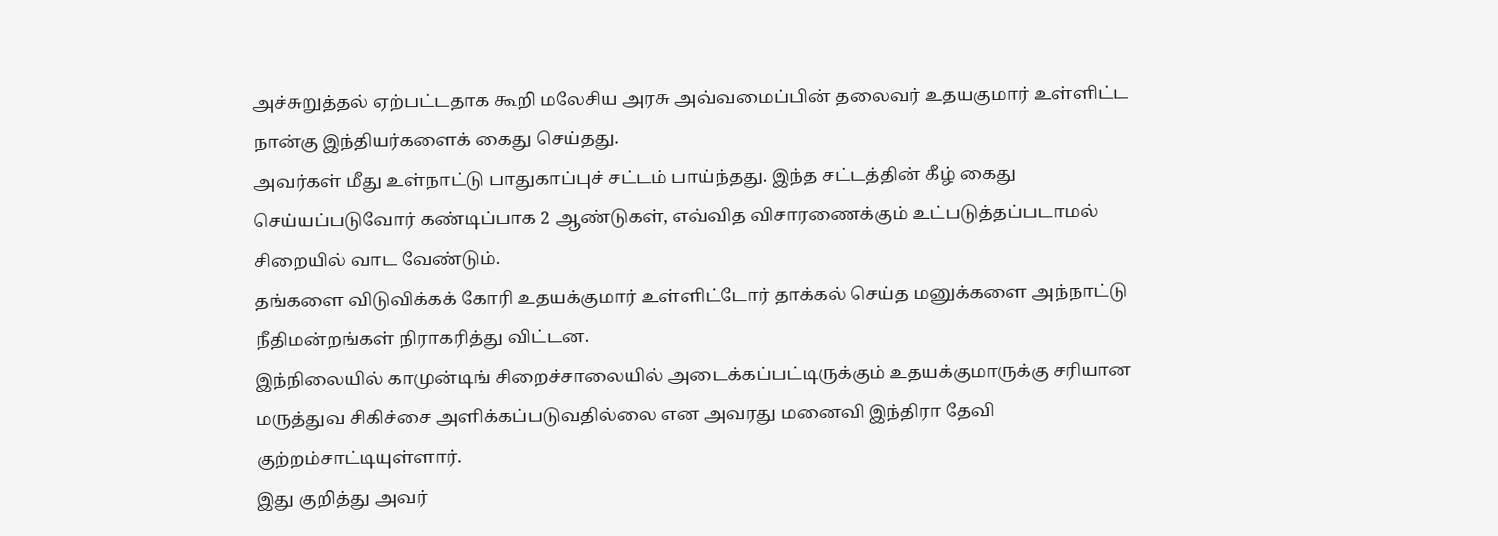அச்சுறுத்தல் ஏற்பட்டதாக கூறி மலேசிய அரசு அவ்வமைப்பின் தலைவர் உதயகுமார் உள்ளிட்ட நான்கு இந்தியர்களைக் கைது செய்தது.
அவர்கள் மீது உள்நாட்டு பாதுகாப்புச் சட்டம் பாய்ந்தது. இந்த சட்டத்தின் கீழ் கைது செய்யப்படுவோர் கண்டிப்பாக 2 ஆண்டுகள், எவ்வித விசாரணைக்கும் உட்படுத்தப்படாமல் சிறையில் வாட வேண்டும்.
தங்களை விடுவிக்கக் கோரி உதயக்குமார் உள்ளிட்டோர் தாக்கல் செய்த மனுக்களை அந்நாட்டு நீதிமன்றங்கள் நிராகரித்து விட்டன.
இந்நிலையில் காமுன்டிங் சிறைச்சாலையில் அடைக்கப்பட்டிருக்கும் உதயக்குமாருக்கு சரியான மருத்துவ சிகிச்சை அளிக்கப்படுவதில்லை என அவரது மனைவி இந்திரா தேவி குற்றம்சாட்டியுள்ளார்.
இது குறித்து அவர்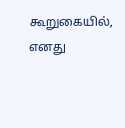கூறுகையில்,
எனது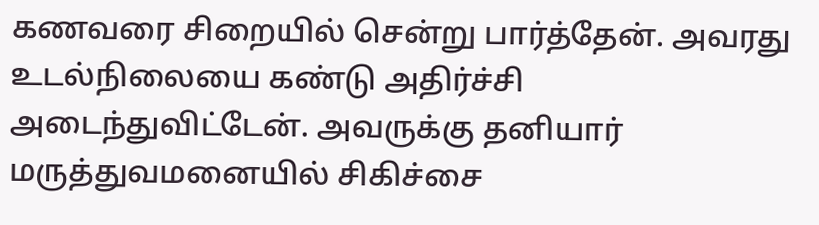கணவரை சிறையில் சென்று பார்த்தேன். அவரது உடல்நிலையை கண்டு அதிர்ச்சி அடைந்துவிட்டேன். அவருக்கு தனியார் மருத்துவமனையில் சிகிச்சை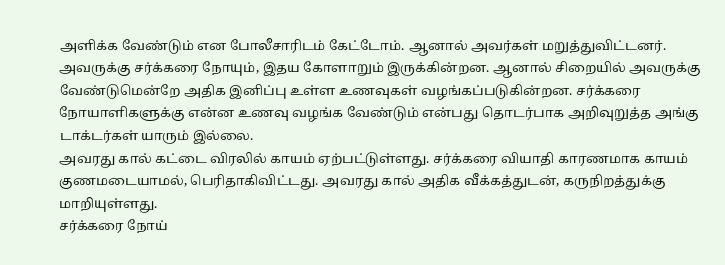அளிக்க வேண்டும் என போலீசாரிடம் கேட்டோம். ஆனால் அவர்கள் மறுத்துவிட்டனர்.
அவருக்கு சர்க்கரை நோயும், இதய கோளாறும் இருக்கின்றன. ஆனால் சிறையில் அவருக்கு வேண்டுமென்றே அதிக இனிப்பு உள்ள உணவுகள் வழங்கப்படுகின்றன. சர்க்கரை நோயாளிகளுக்கு என்ன உணவு வழங்க வேண்டும் என்பது தொடர்பாக அறிவுறுத்த அங்கு டாக்டர்கள் யாரும் இல்லை.
அவரது கால் கட்டை விரலில் காயம் ஏற்பட்டுள்ளது. சர்க்கரை வியாதி காரணமாக காயம் குணமடையாமல், பெரிதாகிவிட்டது. அவரது கால் அதிக வீக்கத்துடன், கருநிறத்துக்கு மாறியுள்ளது.
சர்க்கரை நோய்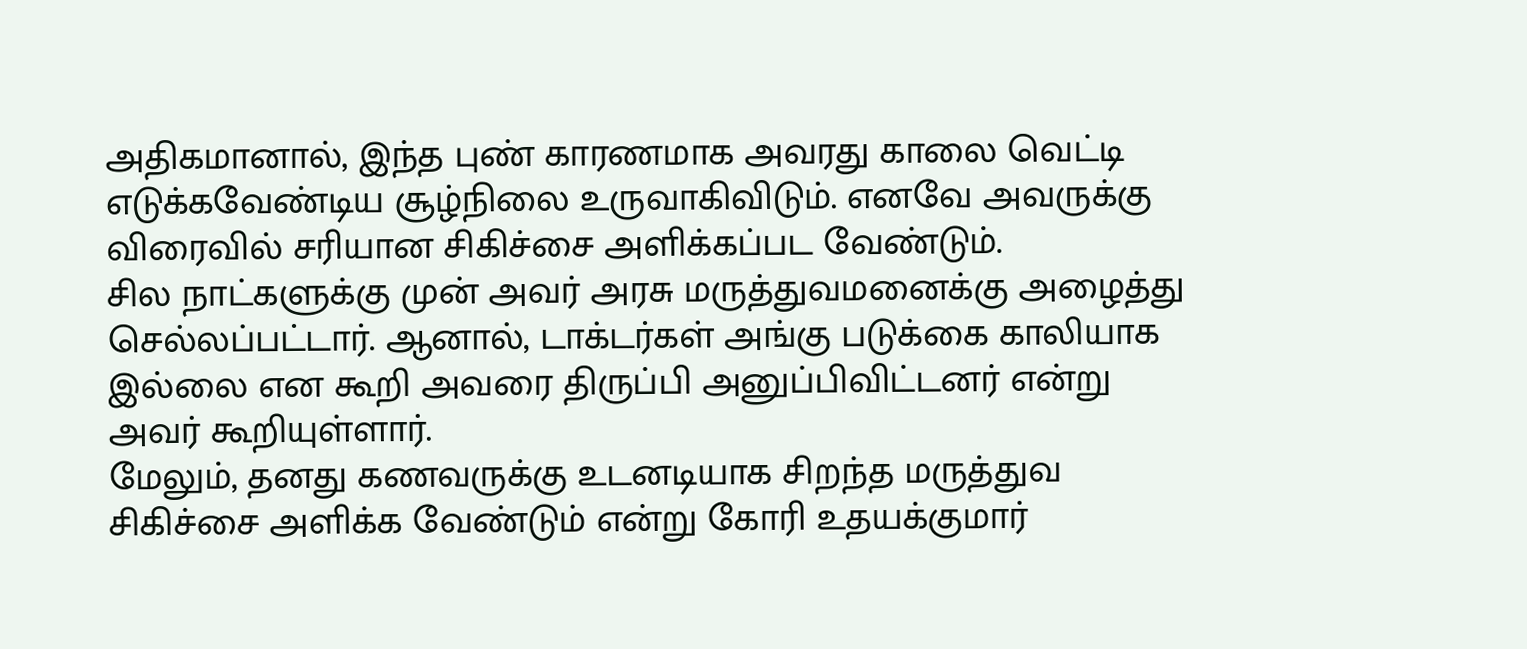அதிகமானால், இந்த புண் காரணமாக அவரது காலை வெட்டி எடுக்கவேண்டிய சூழ்நிலை உருவாகிவிடும். எனவே அவருக்கு விரைவில் சரியான சிகிச்சை அளிக்கப்பட வேண்டும்.
சில நாட்களுக்கு முன் அவர் அரசு மருத்துவமனைக்கு அழைத்து செல்லப்பட்டார். ஆனால், டாக்டர்கள் அங்கு படுக்கை காலியாக இல்லை என கூறி அவரை திருப்பி அனுப்பிவிட்டனர் என்று அவர் கூறியுள்ளார்.
மேலும், தனது கணவருக்கு உடனடியாக சிறந்த மருத்துவ சிகிச்சை அளிக்க வேண்டும் என்று கோரி உதயக்குமார்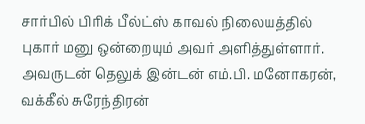சார்பில் பிரிக் பீல்ட்ஸ் காவல் நிலையத்தில் புகார் மனு ஒன்றையும் அவர் அளித்துள்ளார்.
அவருடன் தெலுக் இன்டன் எம்.பி. மனோகரன், வக்கீல் சுரேந்திரன்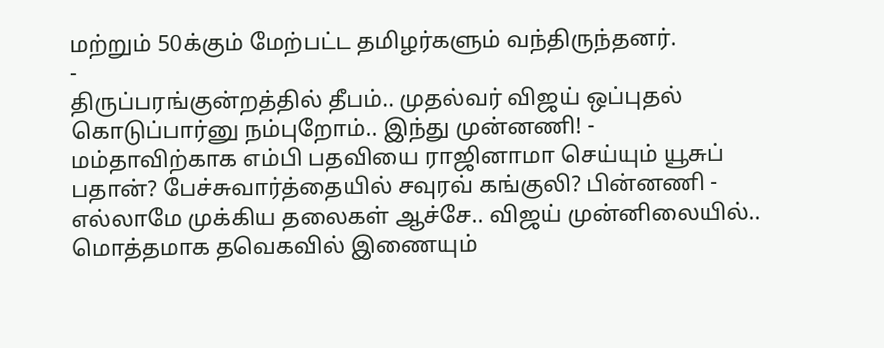மற்றும் 50க்கும் மேற்பட்ட தமிழர்களும் வந்திருந்தனர்.
-
திருப்பரங்குன்றத்தில் தீபம்.. முதல்வர் விஜய் ஒப்புதல் கொடுப்பார்னு நம்புறோம்.. இந்து முன்னணி! -
மம்தாவிற்காக எம்பி பதவியை ராஜினாமா செய்யும் யூசுப் பதான்? பேச்சுவார்த்தையில் சவுரவ் கங்குலி? பின்னணி -
எல்லாமே முக்கிய தலைகள் ஆச்சே.. விஜய் முன்னிலையில்.. மொத்தமாக தவெகவில் இணையும்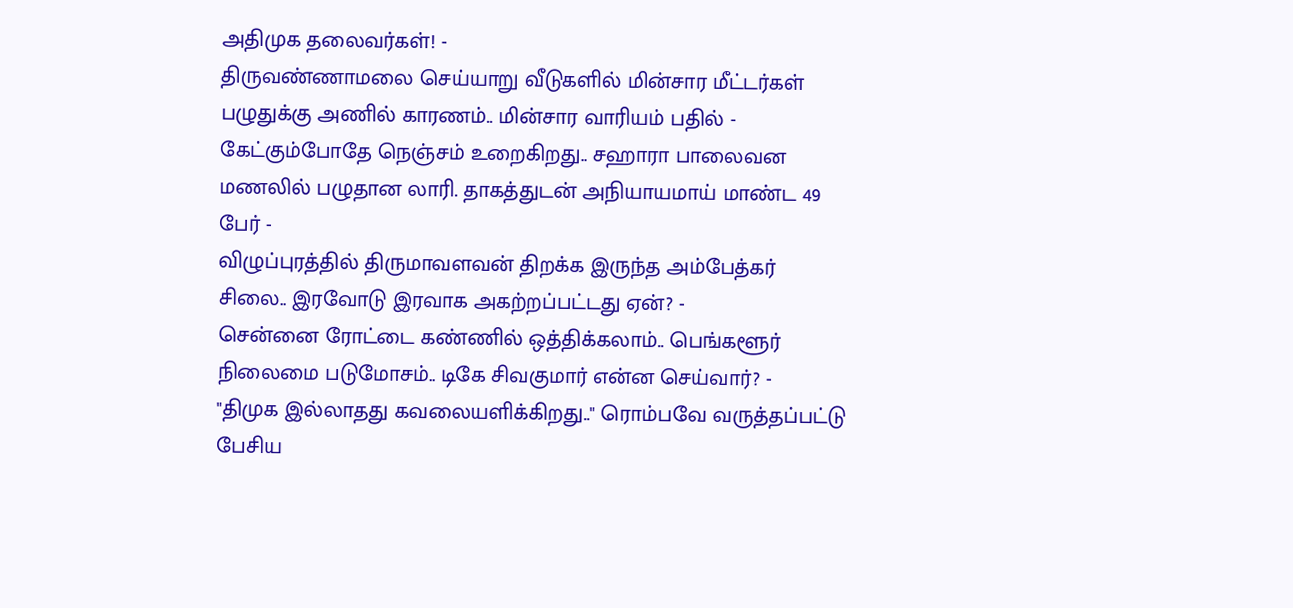அதிமுக தலைவர்கள்! -
திருவண்ணாமலை செய்யாறு வீடுகளில் மின்சார மீட்டர்கள் பழுதுக்கு அணில் காரணம்.. மின்சார வாரியம் பதில் -
கேட்கும்போதே நெஞ்சம் உறைகிறது.. சஹாரா பாலைவன மணலில் பழுதான லாரி. தாகத்துடன் அநியாயமாய் மாண்ட 49 பேர் -
விழுப்புரத்தில் திருமாவளவன் திறக்க இருந்த அம்பேத்கர் சிலை.. இரவோடு இரவாக அகற்றப்பட்டது ஏன்? -
சென்னை ரோட்டை கண்ணில் ஒத்திக்கலாம்.. பெங்களூர் நிலைமை படுமோசம்.. டிகே சிவகுமார் என்ன செய்வார்? -
"திமுக இல்லாதது கவலையளிக்கிறது.." ரொம்பவே வருத்தப்பட்டு பேசிய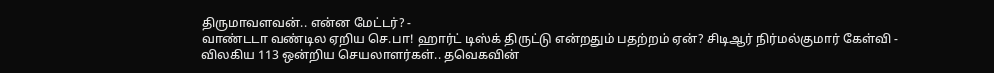திருமாவளவன்.. என்ன மேட்டர்? -
வாண்டடா வண்டில ஏறிய செ.பா! ஹார்ட் டிஸ்க் திருட்டு என்றதும் பதற்றம் ஏன்? சிடிஆர் நிர்மல்குமார் கேள்வி -
விலகிய 113 ஒன்றிய செயலாளர்கள்.. தவெகவின்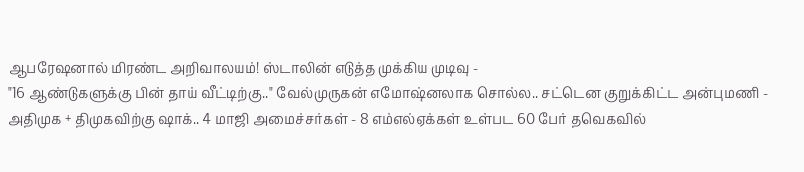ஆபரேஷனால் மிரண்ட அறிவாலயம்! ஸ்டாலின் எடுத்த முக்கிய முடிவு -
"16 ஆண்டுகளுக்கு பின் தாய் வீட்டிற்கு.." வேல்முருகன் எமோஷ்னலாக சொல்ல.. சட்டென குறுக்கிட்ட அன்புமணி -
அதிமுக + திமுகவிற்கு ஷாக்.. 4 மாஜி அமைச்சர்கள் - 8 எம்எல்ஏக்கள் உள்பட 60 பேர் தவெகவில்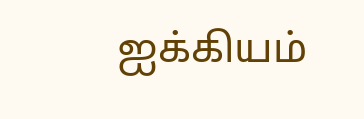ஐக்கியம்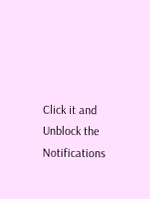Click it and Unblock the Notifications